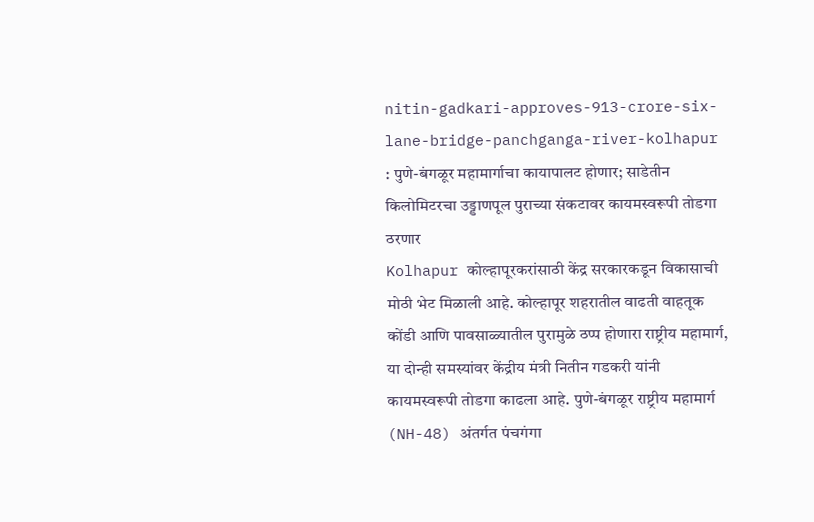nitin-gadkari-approves-913-crore-six-lane-bridge-panchganga-river-kolhapur : पुणे-बंगळूर महामार्गाचा कायापालट होणार; साडेतीन किलोमिटरचा उड्डाणपूल पुराच्या संकटावर कायमस्वरूपी तोडगा ठरणार
Kolhapur कोल्हापूरकरांसाठी केंद्र सरकारकडून विकासाची मोठी भेट मिळाली आहे. कोल्हापूर शहरातील वाढती वाहतूक कोंडी आणि पावसाळ्यातील पुरामुळे ठप्प होणारा राष्ट्रीय महामार्ग, या दोन्ही समस्यांवर केंद्रीय मंत्री नितीन गडकरी यांनी कायमस्वरूपी तोडगा काढला आहे. पुणे-बंगळूर राष्ट्रीय महामार्ग (NH-48) अंतर्गत पंचगंगा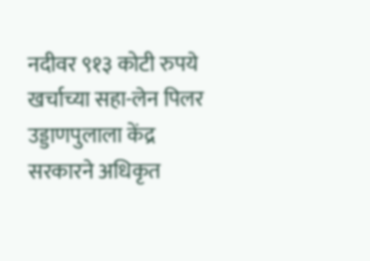नदीवर ९१३ कोटी रुपये खर्चाच्या सहा-लेन पिलर उड्डाणपुलाला केंद्र सरकारने अधिकृत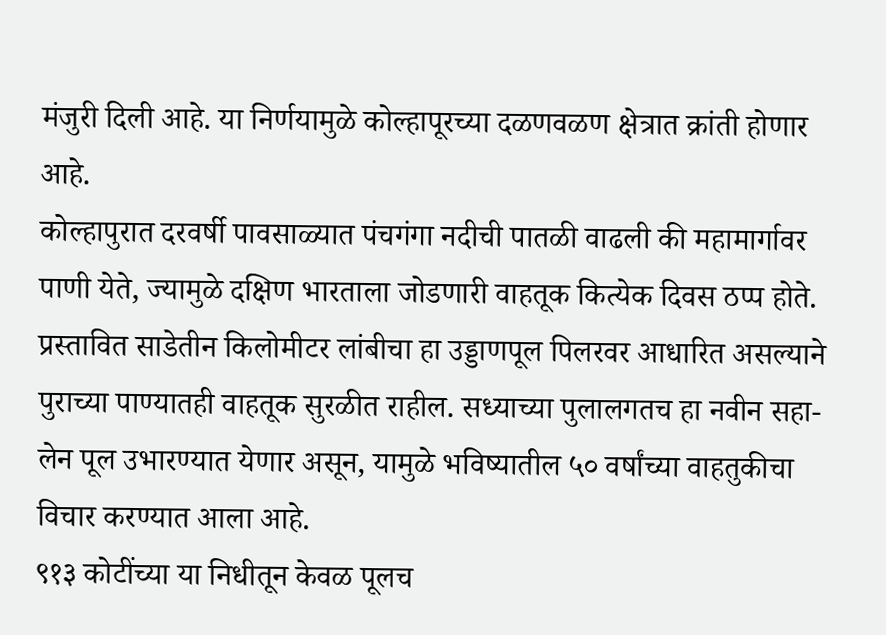मंजुरी दिली आहे. या निर्णयामुळे कोल्हापूरच्या दळणवळण क्षेत्रात क्रांती होणार आहे.
कोल्हापुरात दरवर्षी पावसाळ्यात पंचगंगा नदीची पातळी वाढली की महामार्गावर पाणी येते, ज्यामुळे दक्षिण भारताला जोडणारी वाहतूक कित्येक दिवस ठप्प होते. प्रस्तावित साडेतीन किलोमीटर लांबीचा हा उड्डाणपूल पिलरवर आधारित असल्याने पुराच्या पाण्यातही वाहतूक सुरळीत राहील. सध्याच्या पुलालगतच हा नवीन सहा-लेन पूल उभारण्यात येणार असून, यामुळे भविष्यातील ५० वर्षांच्या वाहतुकीचा विचार करण्यात आला आहे.
९१३ कोटींच्या या निधीतून केवळ पूलच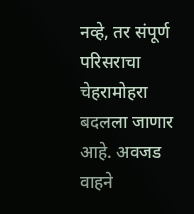नव्हे, तर संपूर्ण परिसराचा चेहरामोहरा बदलला जाणार आहे. अवजड वाहने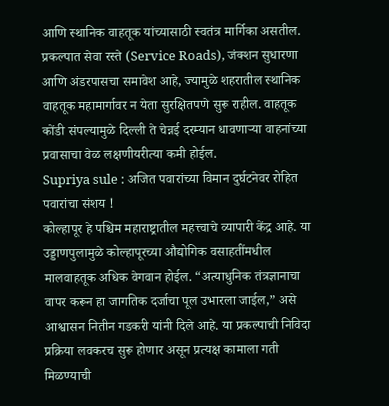आणि स्थानिक वाहतूक यांच्यासाठी स्वतंत्र मार्गिका असतील. प्रकल्पात सेवा रस्ते (Service Roads), जंक्शन सुधारणा आणि अंडरपासचा समावेश आहे, ज्यामुळे शहरातील स्थानिक वाहतूक महामार्गावर न येता सुरक्षितपणे सुरू राहील. वाहतूक कोंडी संपल्यामुळे दिल्ली ते चेन्नई दरम्यान धावणाऱ्या वाहनांच्या प्रवासाचा वेळ लक्षणीयरीत्या कमी होईल.
Supriya sule : अजित पवारांच्या विमान दुर्घटनेवर रोहित पवारांचा संशय !
कोल्हापूर हे पश्चिम महाराष्ट्रातील महत्त्वाचे व्यापारी केंद्र आहे. या उड्डाणपुलामुळे कोल्हापूरच्या औद्योगिक वसाहतींमधील मालवाहतूक अधिक वेगवान होईल. “अत्याधुनिक तंत्रज्ञानाचा वापर करून हा जागतिक दर्जाचा पूल उभारला जाईल,” असे आश्वासन नितीन गडकरी यांनी दिले आहे. या प्रकल्पाची निविदा प्रक्रिया लवकरच सुरू होणार असून प्रत्यक्ष कामाला गती मिळण्याची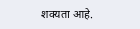शक्यता आहे.